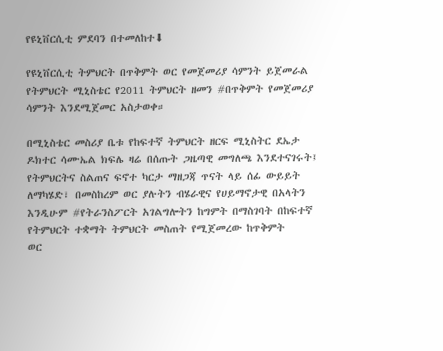የዩኒቨርሲቲ ምደባን በተመለከተ⬇

የዩኒቨርሲቲ ትምህርት በጥቅምት ወር የመጀመሪያ ሳምንት ይጀመራል የትምህርት ሚኒስቴር የ2011 ትምህርት ዘመን #በጥቅምት የመጀመሪያ ሳምንት እንደሚጀመር አስታወቀ።

በሚኒስቴር መስሪያ ቤቱ የከፍተኛ ትምህርት ዘርፍ ሚኒስትር ደኤታ ዶክተር ሳሙኤል ክፍሌ ዛሬ በሰጡት ጋዜጣዊ መግለጫ እንደተናገሩት፤ የትምህርትና ስልጠና ፍኖተ ካርታ ማዘጋጃ ጥናት ላይ ሰፊ ውይይት ለማካሄድ፣ በመስከረም ወር ያሉትን ብሄራዊና የሀይማኖታዊ በአላትን እንዲሁም #የትራንስፖርት አገልግሎትን ከግምት በማስገባት በከፍተኛ የትምህርት ተቋማት ትምህርት መስጠት የሚጀመረው ከጥቅምት
ወር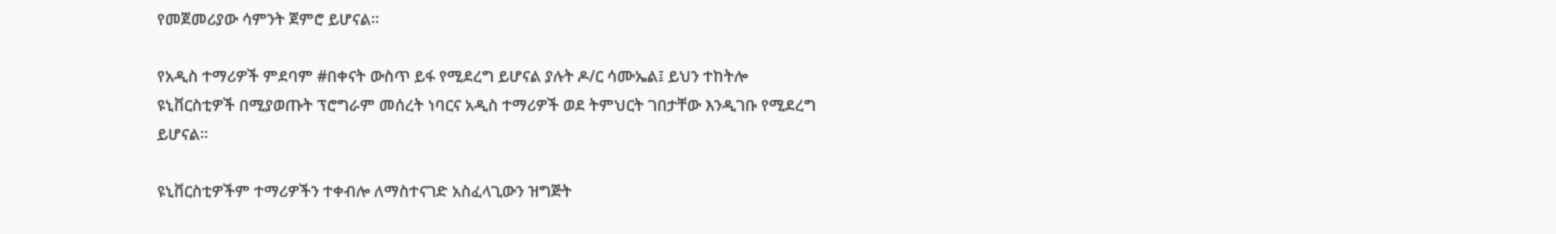የመጀመሪያው ሳምንት ጀምሮ ይሆናል።

የአዲስ ተማሪዎች ምደባም #በቀናት ውስጥ ይፋ የሚደረግ ይሆናል ያሉት ዶ/ር ሳሙኤል፤ ይህን ተከትሎ ዩኒቨርስቲዎች በሚያወጡት ፕሮግራም መሰረት ነባርና አዲስ ተማሪዎች ወደ ትምህርት ገበታቸው እንዲገቡ የሚደረግ ይሆናል።

ዩኒቨርስቲዎችም ተማሪዎችን ተቀብሎ ለማስተናገድ አስፈላጊውን ዝግጅት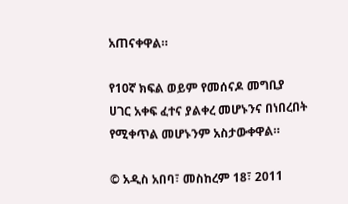አጠናቀዋል።

የ10ኛ ክፍል ወይም የመሰናዶ መግቢያ ሀገር አቀፍ ፈተና ያልቀረ መሆኑንና በነበረበት የሚቀጥል መሆኑንም አስታውቀዋል።

© አዲስ አበባ፣ መስከረም 18፣ 2011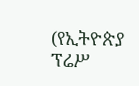(የኢትዮጵያ ፕሬሥ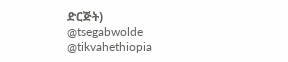ድርጅት)
@tsegabwolde @tikvahethiopia